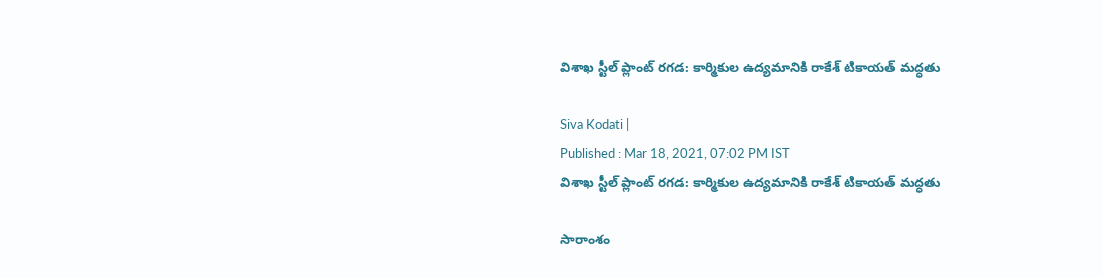విశాఖ స్టీల్ ప్లాంట్ రగడ: కార్మికుల ఉద్యమానికి రాకేశ్ టికాయత్ మద్ధతు

Siva Kodati |
Published : Mar 18, 2021, 07:02 PM IST
విశాఖ స్టీల్ ప్లాంట్ రగడ: కార్మికుల ఉద్యమానికి రాకేశ్ టికాయత్ మద్ధతు

సారాంశం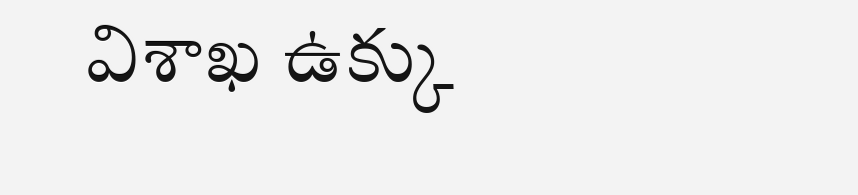విశాఖ ఉక్కు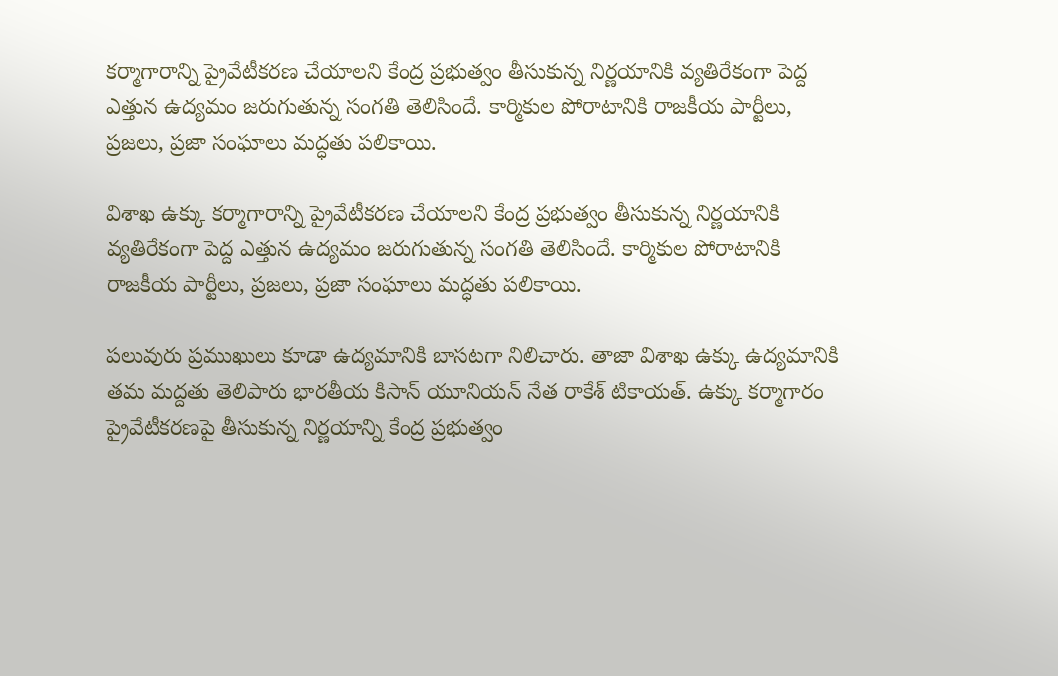కర్మాగారాన్ని ప్రైవేటీకరణ చేయాలని కేంద్ర ప్రభుత్వం తీసుకున్న నిర్ణయానికి వ్యతిరేకంగా పెద్ద ఎత్తున ఉద్యమం జరుగుతున్న సంగతి తెలిసిందే. కార్మికుల పోరాటానికి రాజకీయ పార్టీలు, ప్రజలు, ప్రజా సంఘాలు మద్ధతు పలికాయి.

విశాఖ ఉక్కు కర్మాగారాన్ని ప్రైవేటీకరణ చేయాలని కేంద్ర ప్రభుత్వం తీసుకున్న నిర్ణయానికి వ్యతిరేకంగా పెద్ద ఎత్తున ఉద్యమం జరుగుతున్న సంగతి తెలిసిందే. కార్మికుల పోరాటానికి రాజకీయ పార్టీలు, ప్రజలు, ప్రజా సంఘాలు మద్ధతు పలికాయి.

పలువురు ప్రముఖులు కూడా ఉద్యమానికి బాసటగా నిలిచారు. తాజా విశాఖ ఉక్కు ఉద్యమానికి తమ మద్దతు తెలిపారు భారతీయ కిసాన్ యూనియన్‌ నేత రాకేశ్ టికాయత్‌. ఉక్కు కర్మాగారం ప్రైవేటీకరణపై తీసుకున్న నిర్ణయాన్ని కేంద్ర ప్రభుత్వం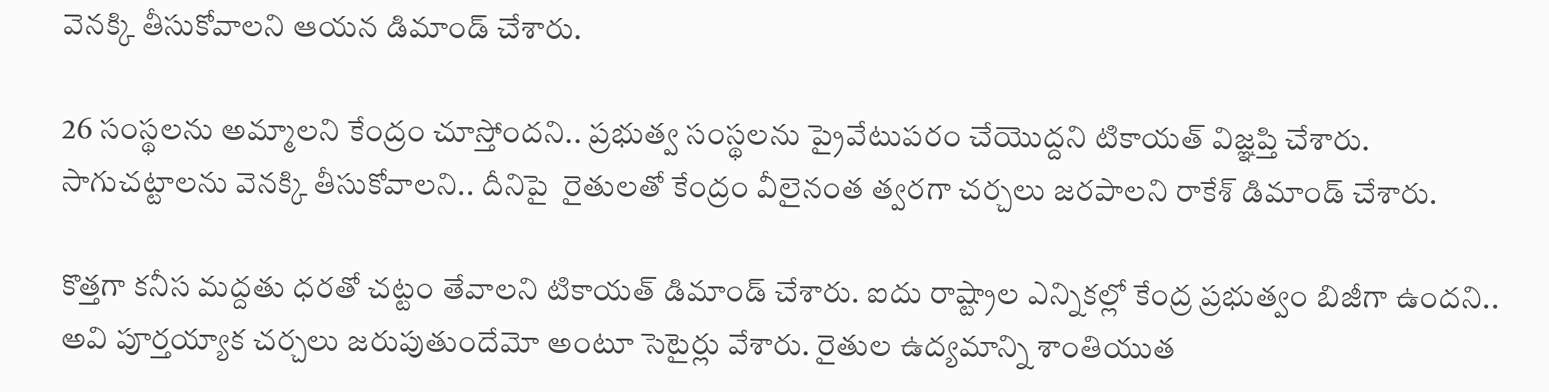వెనక్కి తీసుకోవాలని ఆయన డిమాండ్‌ చేశారు.

26 సంస్థలను అమ్మాలని కేంద్రం చూస్తోందని.. ప్రభుత్వ సంస్థలను ప్రైవేటుపరం చేయొద్దని టికాయత్ విజ్ఞప్తి చేశారు. సాగుచట్టాలను వెనక్కి తీసుకోవాలని.. దీనిపై  రైతులతో కేంద్రం వీలైనంత త్వరగా చర్చలు జరపాలని రాకేశ్ డిమాండ్ చేశారు.

కొత్తగా కనీస మద్దతు ధరతో చట్టం తేవాలని టికాయత్‌ డిమాండ్‌ చేశారు. ఐదు రాష్ట్రాల ఎన్నికల్లో కేంద్ర ప్రభుత్వం బిజీగా ఉందని.. అవి పూర్తయ్యాక చర్చలు జరుపుతుందేమో అంటూ సెటైర్లు వేశారు. రైతుల ఉద్యమాన్ని శాంతియుత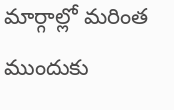మార్గాల్లో మరింత ముందుకు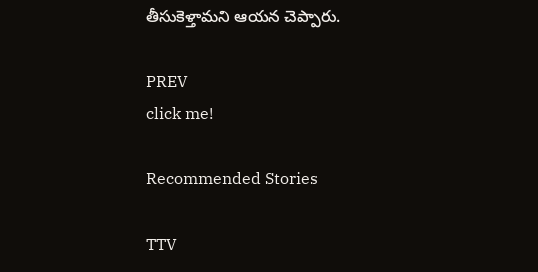తీసుకెళ్తామని ఆయన చెప్పారు.

PREV
click me!

Recommended Stories

TTV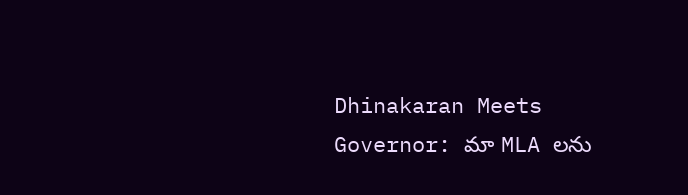Dhinakaran Meets Governor: మా MLA లను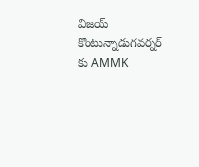విజయ్ కొంటున్నాడుగవర్నర్ కు AMMK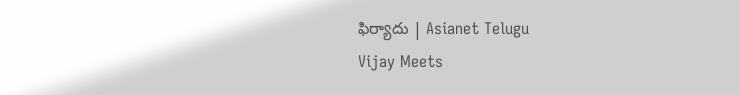ఫిర్యాదు | Asianet Telugu
Vijay Meets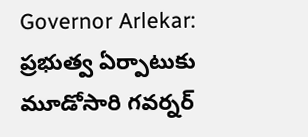Governor Arlekar: ప్రభుత్వ ఏర్పాటుకు మూడోసారి గవర్నర్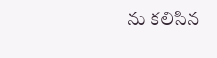ను కలిసిన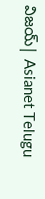విజయ్| Asianet Telugu